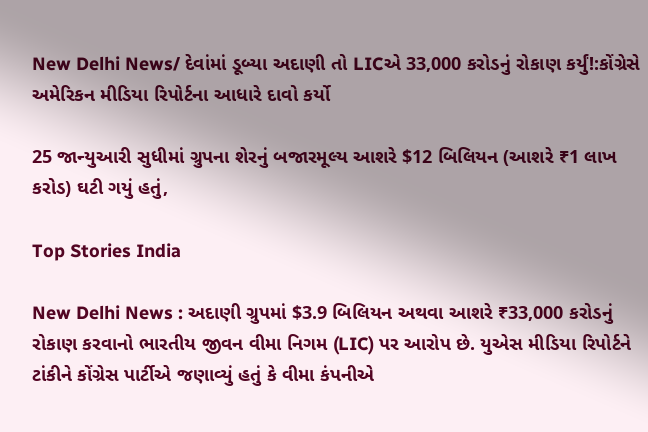New Delhi News/ દેવાંમાં ડૂબ્યા અદાણી તો LICએ 33,000 કરોડનું રોકાણ કર્યું!:કોંગ્રેસે અમેરિકન મીડિયા રિપોર્ટના આધારે દાવો કર્યો

25 જાન્યુઆરી સુધીમાં ગ્રુપના શેરનું બજારમૂલ્ય આશરે $12 બિલિયન (આશરે ₹1 લાખ કરોડ) ઘટી ગયું હતું,

Top Stories India

New Delhi News : અદાણી ગ્રુપમાં $3.9 બિલિયન અથવા આશરે ₹33,000 કરોડનું રોકાણ કરવાનો ભારતીય જીવન વીમા નિગમ (LIC) પર આરોપ છે. યુએસ મીડિયા રિપોર્ટને ટાંકીને કોંગ્રેસ પાર્ટીએ જણાવ્યું હતું કે વીમા કંપનીએ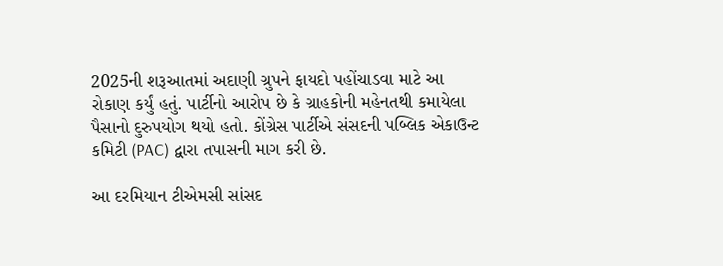2025ની શરૂઆતમાં અદાણી ગ્રુપને ફાયદો પહોંચાડવા માટે આ રોકાણ કર્યું હતું. પાર્ટીનો આરોપ છે કે ગ્રાહકોની મહેનતથી કમાયેલા પૈસાનો દુરુપયોગ થયો હતો. કોંગ્રેસ પાર્ટીએ સંસદની પબ્લિક એકાઉન્ટ કમિટી (PAC) દ્વારા તપાસની માગ કરી છે.

આ દરમિયાન ટીએમસી સાંસદ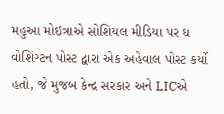મહુઆ મોઇત્રાએ સોશિયલ મીડિયા પર ધ વોશિંગ્ટન પોસ્ટ દ્વારા એક અહેવાલ પોસ્ટ કર્યો હતો, જે મુજબ કેન્દ્ર સરકાર અને LICએ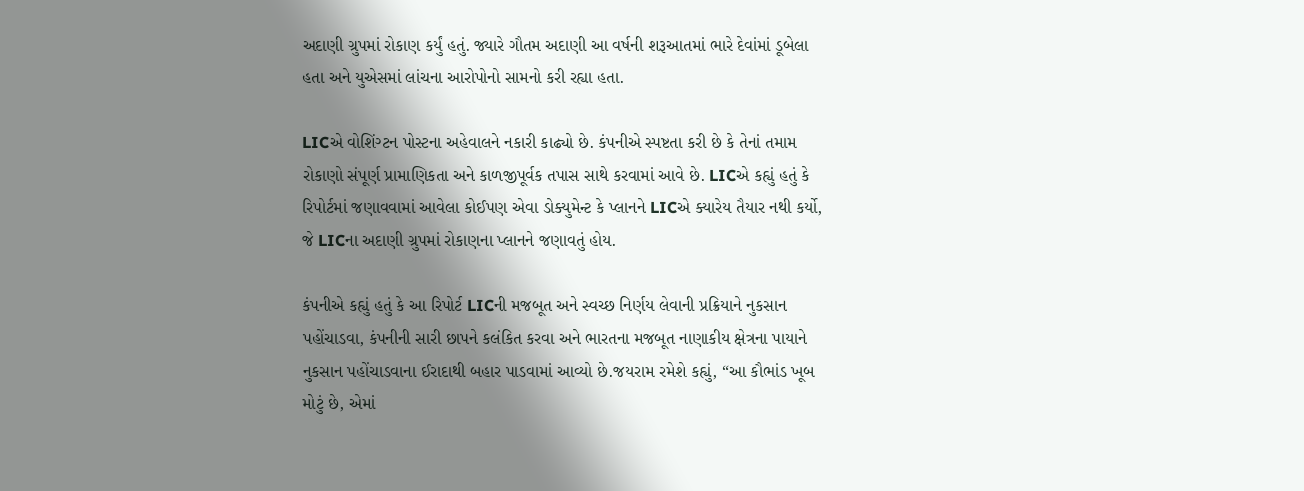અદાણી ગ્રુપમાં રોકાણ કર્યું હતું. જ્યારે ગૌતમ અદાણી આ વર્ષની શરૂઆતમાં ભારે દેવાંમાં ડૂબેલા હતા અને યુએસમાં લાંચના આરોપોનો સામનો કરી રહ્યા હતા.

LICએ વોશિંગ્ટન પોસ્ટના અહેવાલને નકારી કાઢ્યો છે. કંપનીએ સ્પષ્ટતા કરી છે કે તેનાં તમામ રોકાણો સંપૂર્ણ પ્રામાણિકતા અને કાળજીપૂર્વક તપાસ સાથે કરવામાં આવે છે. LICએ કહ્યું હતું કે રિપોર્ટમાં જણાવવામાં આવેલા કોઈપણ એવા ડોક્યુમેન્ટ કે પ્લાનને LICએ ક્યારેય તૈયાર નથી કર્યો, જે LICના અદાણી ગ્રુપમાં રોકાણના પ્લાનને જણાવતું હોય.

કંપનીએ કહ્યું હતું કે આ રિપોર્ટ LICની મજબૂત અને સ્વચ્છ નિર્ણય લેવાની પ્રક્રિયાને નુકસાન પહોંચાડવા, કંપનીની સારી છાપને કલંકિત કરવા અને ભારતના મજબૂત નાણાકીય ક્ષેત્રના પાયાને નુકસાન પહોંચાડવાના ઈરાદાથી બહાર પાડવામાં આવ્યો છે.જયરામ રમેશે કહ્યું, “આ કૌભાંડ ખૂબ મોટું છે, એમાં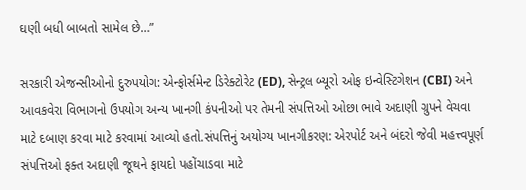ઘણી બધી બાબતો સામેલ છે…”

સરકારી એજન્સીઓનો દુરુપયોગ: એન્ફોર્સમેન્ટ ડિરેક્ટોરેટ (ED), સેન્ટ્રલ બ્યૂરો ઓફ ઇન્વેસ્ટિગેશન (CBI) અને આવકવેરા વિભાગનો ઉપયોગ અન્ય ખાનગી કંપનીઓ પર તેમની સંપત્તિઓ ઓછા ભાવે અદાણી ગ્રુપને વેચવા માટે દબાણ કરવા માટે કરવામાં આવ્યો હતો.સંપત્તિનું અયોગ્ય ખાનગીકરણ: એરપોર્ટ અને બંદરો જેવી મહત્ત્વપૂર્ણ સંપત્તિઓ ફક્ત અદાણી જૂથને ફાયદો પહોંચાડવા માટે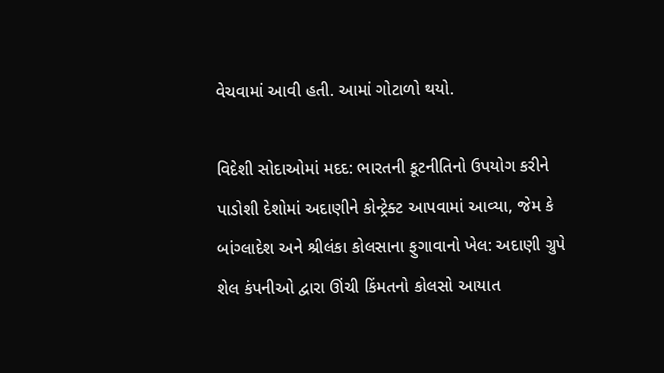વેચવામાં આવી હતી. આમાં ગોટાળો થયો.

વિદેશી સોદાઓમાં મદદ: ભારતની કૂટનીતિનો ઉપયોગ કરીને પાડોશી દેશોમાં અદાણીને કોન્ટ્રેક્ટ આપવામાં આવ્યા, જેમ કે બાંગ્લાદેશ અને શ્રીલંકા કોલસાના ફુગાવાનો ખેલ: અદાણી ગ્રુપે શેલ કંપનીઓ દ્વારા ઊંચી કિંમતનો કોલસો આયાત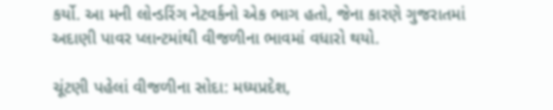કર્યો. આ મની લોન્ડરિંગ નેટવર્કનો એક ભાગ હતો, જેના કારણે ગુજરાતમાં અદાણી પાવર પ્લાન્ટમાંથી વીજળીના ભાવમાં વધારો થયો.

ચૂંટણી પહેલાં વીજળીના સોદા: મધ્યપ્રદેશ,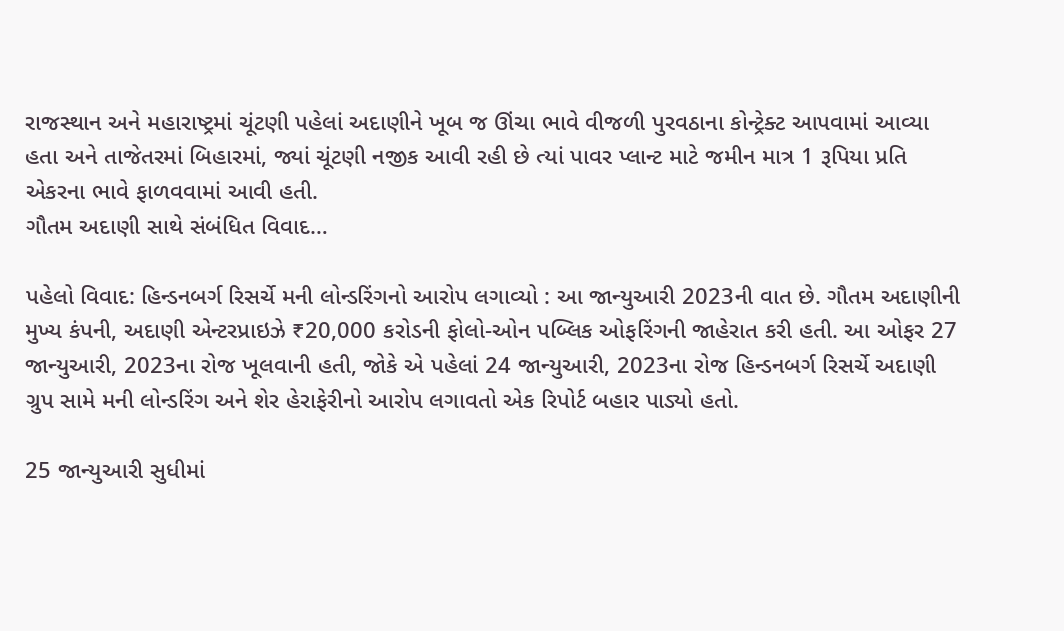રાજસ્થાન અને મહારાષ્ટ્રમાં ચૂંટણી પહેલાં અદાણીને ખૂબ જ ઊંચા ભાવે વીજળી પુરવઠાના કોન્ટ્રેક્ટ આપવામાં આવ્યા હતા અને તાજેતરમાં બિહારમાં, જ્યાં ચૂંટણી નજીક આવી રહી છે ત્યાં પાવર પ્લાન્ટ માટે જમીન માત્ર 1 રૂપિયા પ્રતિ એકરના ભાવે ફાળવવામાં આવી હતી.
ગૌતમ અદાણી સાથે સંબંધિત વિવાદ…

પહેલો વિવાદ: હિન્ડનબર્ગ રિસર્ચે મની લોન્ડરિંગનો આરોપ લગાવ્યો : આ જાન્યુઆરી 2023ની વાત છે. ગૌતમ અદાણીની મુખ્ય કંપની, અદાણી એન્ટરપ્રાઇઝે ₹20,000 કરોડની ફોલો-ઓન પબ્લિક ઓફરિંગની જાહેરાત કરી હતી. આ ઓફર 27 જાન્યુઆરી, 2023ના રોજ ખૂલવાની હતી, જોકે એ પહેલાં 24 જાન્યુઆરી, 2023ના રોજ હિન્ડનબર્ગ રિસર્ચે અદાણી ગ્રુપ સામે મની લોન્ડરિંગ અને શેર હેરાફેરીનો આરોપ લગાવતો એક રિપોર્ટ બહાર પાડ્યો હતો.

25 જાન્યુઆરી સુધીમાં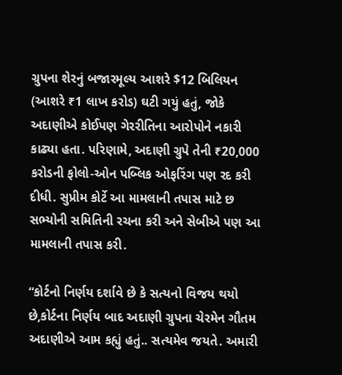ગ્રુપના શેરનું બજારમૂલ્ય આશરે $12 બિલિયન (આશરે ₹1 લાખ કરોડ) ઘટી ગયું હતું, જોકે અદાણીએ કોઈપણ ગેરરીતિના આરોપોને નકારી કાઢ્યા હતા. પરિણામે, અદાણી ગ્રુપે તેની ₹20,000 કરોડની ફોલો-ઓન પબ્લિક ઓફરિંગ પણ રદ કરી દીધી. સુપ્રીમ કોર્ટે આ મામલાની તપાસ માટે છ સભ્યોની સમિતિની રચના કરી અને સેબીએ પણ આ મામલાની તપાસ કરી.

“કોર્ટનો નિર્ણય દર્શાવે છે કે સત્યનો વિજય થયો છે,કોર્ટના નિર્ણય બાદ અદાણી ગ્રુપના ચેરમેન ગૌતમ અદાણીએ આમ કહ્યું હતું.. સત્યમેવ જયતે. અમારી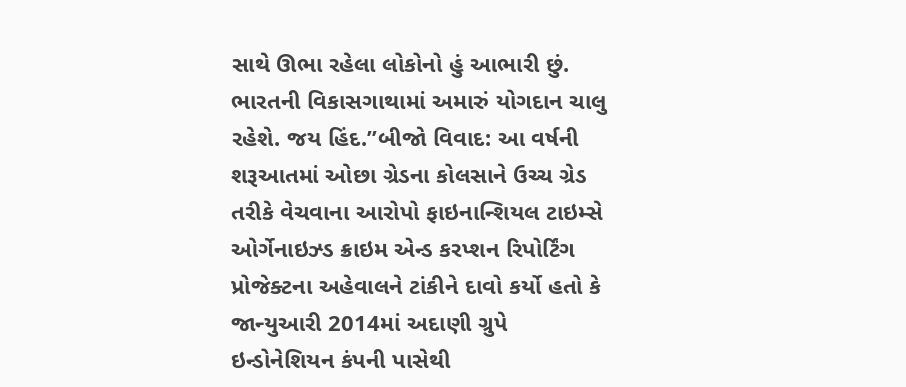સાથે ઊભા રહેલા લોકોનો હું આભારી છું. ભારતની વિકાસગાથામાં અમારું યોગદાન ચાલુ રહેશે. જય હિંદ.”બીજો વિવાદ: આ વર્ષની શરૂઆતમાં ઓછા ગ્રેડના કોલસાને ઉચ્ચ ગ્રેડ તરીકે વેચવાના આરોપો ફાઇનાન્શિયલ ટાઇમ્સે ઓર્ગેનાઇઝ્ડ ક્રાઇમ એન્ડ કરપ્શન રિપોર્ટિંગ પ્રોજેક્ટના અહેવાલને ટાંકીને દાવો કર્યો હતો કે જાન્યુઆરી 2014માં અદાણી ગ્રુપે ઇન્ડોનેશિયન કંપની પાસેથી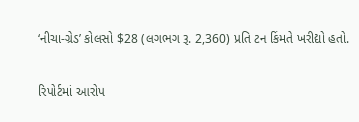‘નીચા-ગ્રેડ’ કોલસો $28 (લગભગ રૂ. 2,360) પ્રતિ ટન કિંમતે ખરીદ્યો હતો.

રિપોર્ટમાં આરોપ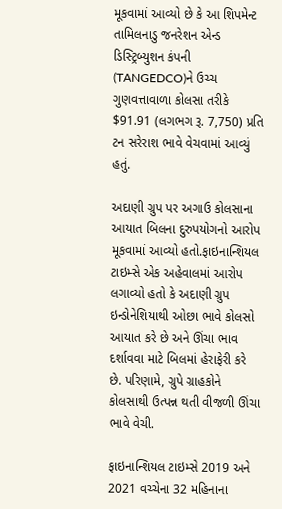મૂકવામાં આવ્યો છે કે આ શિપમેન્ટ તામિલનાડુ જનરેશન એન્ડ ડિસ્ટ્રિબ્યુશન કંપની (TANGEDCO)ને ઉચ્ચ ગુણવત્તાવાળા કોલસા તરીકે $91.91 (લગભગ રૂ. 7,750) પ્રતિ ટન સરેરાશ ભાવે વેચવામાં આવ્યું હતું.

અદાણી ગ્રુપ પર અગાઉ કોલસાના આયાત બિલના દુરુપયોગનો આરોપ મૂકવામાં આવ્યો હતો.ફાઇનાન્શિયલ ટાઇમ્સે એક અહેવાલમાં આરોપ લગાવ્યો હતો કે અદાણી ગ્રુપ ઇન્ડોનેશિયાથી ઓછા ભાવે કોલસો આયાત કરે છે અને ઊંચા ભાવ દર્શાવવા માટે બિલમાં હેરાફેરી કરે છે. પરિણામે, ગ્રુપે ગ્રાહકોને કોલસાથી ઉત્પન્ન થતી વીજળી ઊંચા ભાવે વેચી.

ફાઇનાન્શિયલ ટાઇમ્સે 2019 અને 2021 વચ્ચેના 32 મહિનાના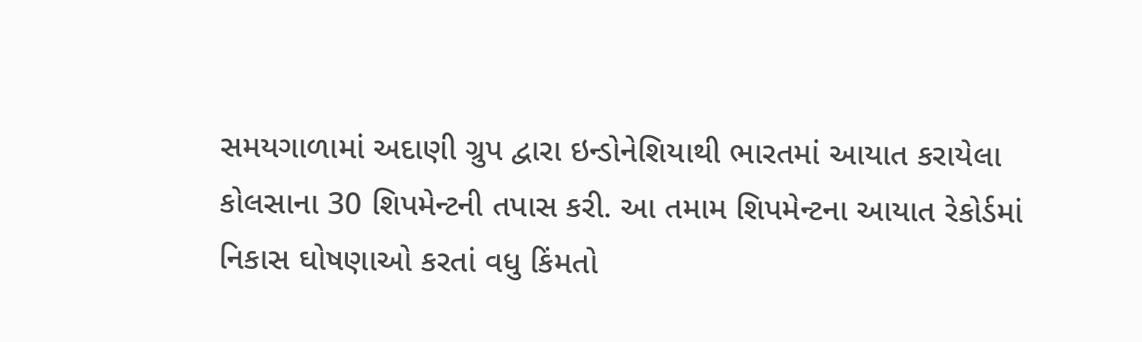સમયગાળામાં અદાણી ગ્રુપ દ્વારા ઇન્ડોનેશિયાથી ભારતમાં આયાત કરાયેલા કોલસાના 30 શિપમેન્ટની તપાસ કરી. આ તમામ શિપમેન્ટના આયાત રેકોર્ડમાં નિકાસ ઘોષણાઓ કરતાં વધુ કિંમતો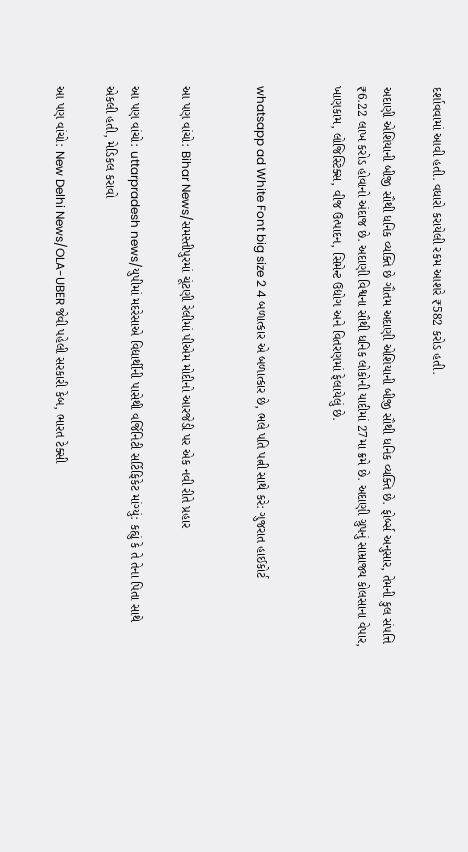દર્શાવવામાં આવી હતી. વધારો કરાયેલી રકમ આશરે ₹582 કરોડ હતી.

અદાણી એશિયાની બીજી સૌથી ધનિક વ્યક્તિ છે ગૌતમ અદાણી એશિયાની બીજી સૌથી ધનિક વ્યક્તિ છે. ફોર્બ્સ અનુસાર, તેમની કુલ સંપત્તિ ₹6.22 લાખ કરોડ હોવાનો અંદાજ છે. અદાણી વિશ્વના સૌથી ધનિક લોકોની યાદીમાં 27મા ક્રમે છે. અદાણી ગ્રુપનું સામ્રાજ્ય કોલસાના વેપાર, ખાણકામ, લોજિસ્ટિક્સ, વીજ ઉત્પાદન, સિમેન્ટ ઉદ્યોગ અને વિતરણમાં ફેલાયેલું છે.


whatsapp ad White Font big size 2 4 બળાત્કાર એ બળાત્કાર છે, ભલે પતિ પત્ની સાથે કરે: ગુજરાત હાઈકોર્ટ


આ પણ વાંચો: Bihar News/સમસ્તીપુરમાં ચૂંટણી રેલીમાં પીએમ મોદીનો આરજેડી પર એક નવી રીતે પ્રહાર

આ પણ વાંચો: uttarpradesh news/યુપીમાં મદરેસાએ વિદ્યાર્થીની પાસેથી વર્જિનિટી સર્ટિફિકેટ માંગ્યું: કહ્યું કે તે તેના પિતા સાથે એકલી હતી, મેડિકલ કરાવો

આ પણ વાંચો: New Delhi News/OLA-UBER જેવી પહેલી સરકારી કેબ, ભારત ટેક્સી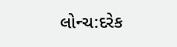લોન્ચ:દરેક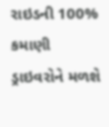રાઇડની 100% કમાણી ડ્રાઇવરોને મળશે